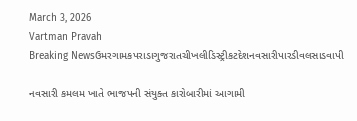March 3, 2026
Vartman Pravah
Breaking Newsઉમરગામકપરાડાગુજરાતચીખલીડિસ્ટ્રીકટદેશનવસારીપારડીવલસાડવાપી

નવસારી કમલમ ખાતે ભાજપની સંયુક્‍ત કારોબારીમાં આગામી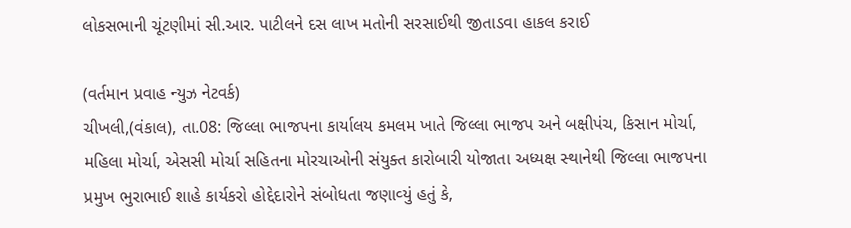લોકસભાની ચૂંટણીમાં સી.આર. પાટીલને દસ લાખ મતોની સરસાઈથી જીતાડવા હાકલ કરાઈ

(વર્તમાન પ્રવાહ ન્‍યુઝ નેટવર્ક)
ચીખલી,(વંકાલ), તા.08: જિલ્લા ભાજપના કાર્યાલય કમલમ ખાતે જિલ્લા ભાજપ અને બક્ષીપંચ, કિસાન મોર્ચા, મહિલા મોર્ચા, એસસી મોર્ચા સહિતના મોરચાઓની સંયુક્‍ત કારોબારી યોજાતા અધ્‍યક્ષ સ્‍થાનેથી જિલ્લા ભાજપના પ્રમુખ ભુરાભાઈ શાહે કાર્યકરો હોદ્દેદારોને સંબોધતા જણાવ્‍યું હતું કે,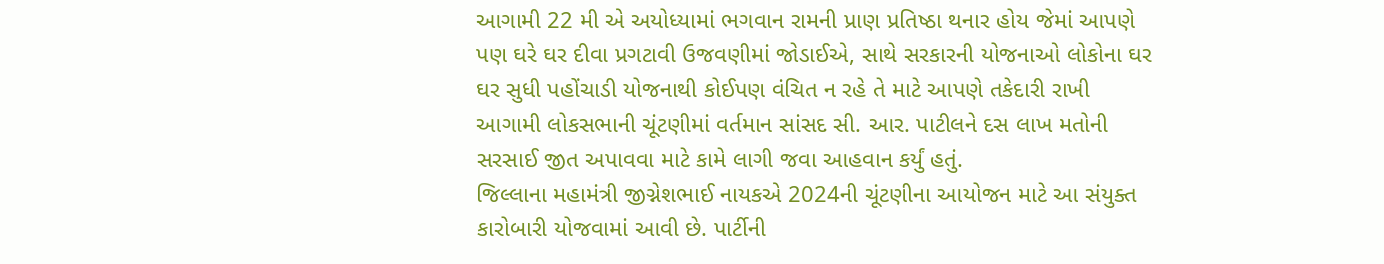આગામી 22 મી એ અયોધ્‍યામાં ભગવાન રામની પ્રાણ પ્રતિષ્ઠા થનાર હોય જેમાં આપણે પણ ઘરે ઘર દીવા પ્રગટાવી ઉજવણીમાં જોડાઈએ, સાથે સરકારની યોજનાઓ લોકોના ઘર ઘર સુધી પહોંચાડી યોજનાથી કોઈપણ વંચિત ન રહે તે માટે આપણે તકેદારી રાખી આગામી લોકસભાની ચૂંટણીમાં વર્તમાન સાંસદ સી. આર. પાટીલને દસ લાખ મતોની સરસાઈ જીત અપાવવા માટે કામે લાગી જવા આહવાન કર્યું હતું.
જિલ્લાના મહામંત્રી જીગ્નેશભાઈ નાયકએ 2024ની ચૂંટણીના આયોજન માટે આ સંયુક્‍ત કારોબારી યોજવામાં આવી છે. પાર્ટીની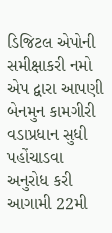ડિજિટલ એપોની સમીક્ષાકરી નમો એપ દ્વારા આપણી બેનમુન કામગીરી વડાપ્રધાન સુધી પહોંચાડવા અનુરોધ કરી આગામી 22મી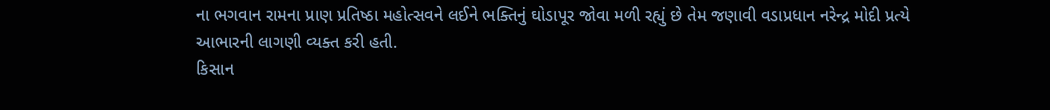ના ભગવાન રામના પ્રાણ પ્રતિષ્ઠા મહોત્‍સવને લઈને ભક્‍તિનું ઘોડાપૂર જોવા મળી રહ્યું છે તેમ જણાવી વડાપ્રધાન નરેન્‍દ્ર મોદી પ્રત્‍યે આભારની લાગણી વ્‍યક્‍ત કરી હતી.
કિસાન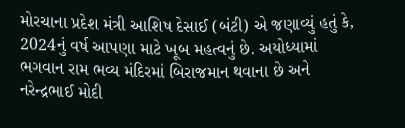મોરચાના પ્રદેશ મંત્રી આશિષ દેસાઈ (બંટી) એ જણાવ્‍યું હતું કે, 2024નું વર્ષ આપણા માટે ખૂબ મહત્‍વનું છે. અયોધ્‍યામાં ભગવાન રામ ભવ્‍ય મંદિરમાં બિરાજમાન થવાના છે અને નરેન્‍દ્રભાઈ મોદી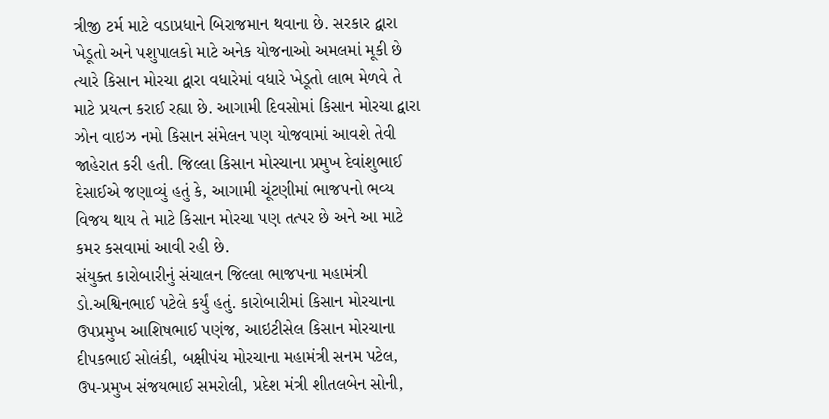ત્રીજી ટર્મ માટે વડાપ્રધાને બિરાજમાન થવાના છે. સરકાર દ્વારા ખેડૂતો અને પશુપાલકો માટે અનેક યોજનાઓ અમલમાં મૂકી છે ત્‍યારે કિસાન મોરચા દ્વારા વધારેમાં વધારે ખેડૂતો લાભ મેળવે તે માટે પ્રયત્‍ન કરાઈ રહ્યા છે. આગામી દિવસોમાં કિસાન મોરચા દ્વારા ઝોન વાઇઝ નમો કિસાન સંમેલન પણ યોજવામાં આવશે તેવી જાહેરાત કરી હતી. જિલ્લા કિસાન મોરચાના પ્રમુખ દેવાંશુભાઈ દેસાઈએ જણાવ્‍યું હતું કે, આગામી ચૂંટણીમાં ભાજપનો ભવ્‍ય વિજય થાય તે માટે કિસાન મોરચા પણ તત્‍પર છે અને આ માટે કમર કસવામાં આવી રહી છે.
સંયુક્‍ત કારોબારીનું સંચાલન જિલ્લા ભાજપના મહામંત્રી ડો.અશ્વિનભાઈ પટેલે કર્યું હતું. કારોબારીમાં કિસાન મોરચાના ઉપપ્રમુખ આશિષભાઈ પણંજ, આઇટીસેલ કિસાન મોરચાના દીપકભાઈ સોલંકી, બક્ષીપંચ મોરચાના મહામંત્રી સનમ પટેલ, ઉપ-પ્રમુખ સંજયભાઈ સમરોલી, પ્રદેશ મંત્રી શીતલબેન સોની,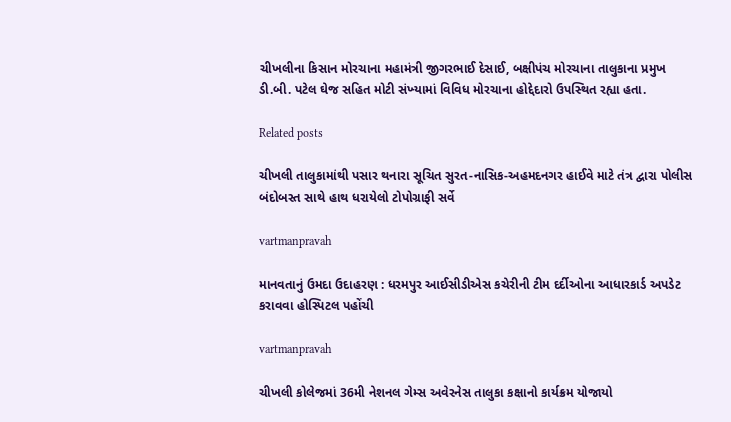ચીખલીના કિસાન મોરચાના મહામંત્રી જીગરભાઈ દેસાઈ, બક્ષીપંચ મોરચાના તાલુકાના પ્રમુખ ડી.બી. પટેલ ઘેજ સહિત મોટી સંખ્‍યામાં વિવિધ મોરચાના હોદ્દેદારો ઉપસ્‍થિત રહ્યા હતા.

Related posts

ચીખલી તાલુકામાંથી પસાર થનારા સૂચિત સુરત-નાસિક-અહમદનગર હાઈવે માટે તંત્ર દ્વારા પોલીસ બંદોબસ્‍ત સાથે હાથ ધરાયેલો ટોપોગ્રાફી સર્વે

vartmanpravah

માનવતાનું ઉમદા ઉદાહરણ : ધરમપુર આઈસીડીએસ કચેરીની ટીમ દર્દીઓના આધારકાર્ડ અપડેટ કરાવવા હોસ્‍પિટલ પહોંચી

vartmanpravah

ચીખલી કોલેજમાં 36મી નેશનલ ગેમ્‍સ અવેરનેસ તાલુકા કક્ષાનો કાર્યક્રમ યોજાયો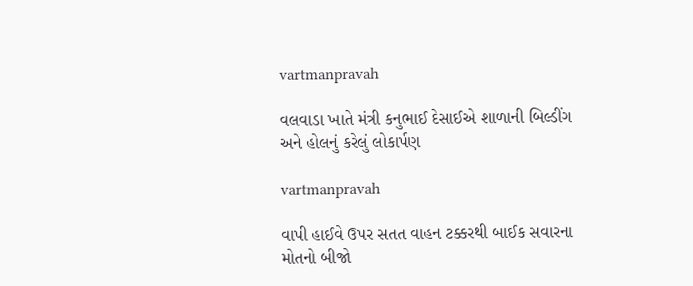vartmanpravah

વલવાડા ખાતે મંત્રી કનુભાઈ દેસાઈએ શાળાની બિલ્‍ડીંગ અને હોલનું કરેલું લોકાર્પણ

vartmanpravah

વાપી હાઈવે ઉપર સતત વાહન ટક્કરથી બાઈક સવારના મોતનો બીજો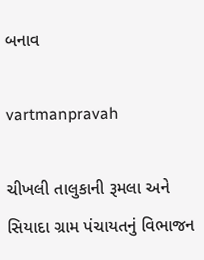બનાવ

vartmanpravah

ચીખલી તાલુકાની રૂમલા અને સિયાદા ગ્રામ પંચાયતનું વિભાજન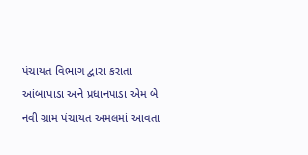પંચાયત વિભાગ દ્વારા કરાતા આંબાપાડા અને પ્રધાનપાડા એમ બે નવી ગ્રામ પંચાયત અમલમાં આવતા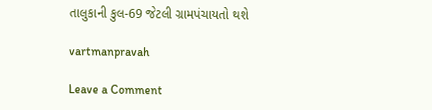તાલુકાની કુલ-69 જેટલી ગ્રામપંચાયતો થશે

vartmanpravah

Leave a Comment